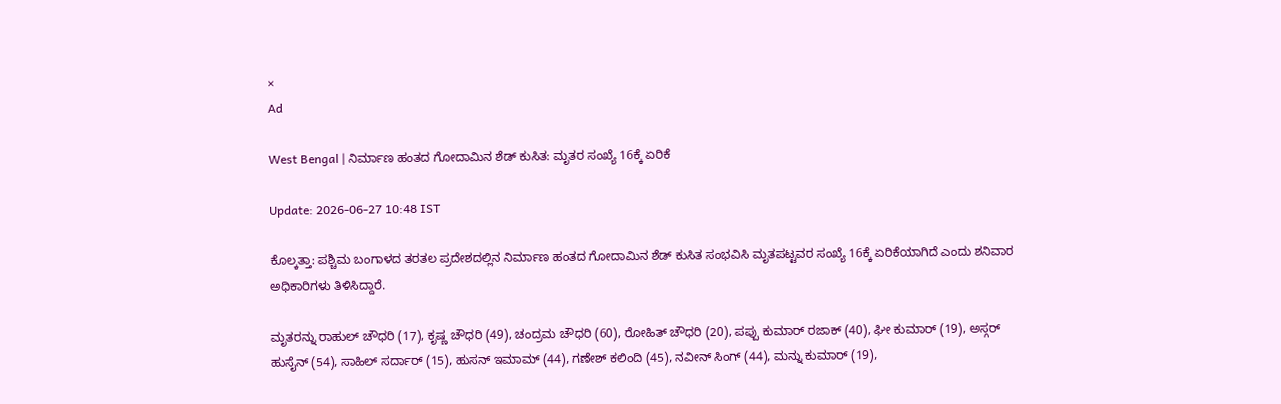×
Ad

West Bengal | ನಿರ್ಮಾಣ ಹಂತದ ಗೋದಾಮಿನ ಶೆಡ್ ಕುಸಿತ: ಮೃತರ ಸಂಖ್ಯೆ 16ಕ್ಕೆ ಏರಿಕೆ

Update: 2026-06-27 10:48 IST

ಕೊಲ್ಕತ್ತಾ: ಪಶ್ಚಿಮ ಬಂಗಾಳದ ತರತಲ ಪ್ರದೇಶದಲ್ಲಿನ ನಿರ್ಮಾಣ ಹಂತದ ಗೋದಾಮಿನ ಶೆಡ್ ಕುಸಿತ ಸಂಭವಿಸಿ ಮೃತಪಟ್ಟವರ ಸಂಖ್ಯೆ 16ಕ್ಕೆ ಏರಿಕೆಯಾಗಿದೆ ಎಂದು ಶನಿವಾರ ಅಧಿಕಾರಿಗಳು ತಿಳಿಸಿದ್ದಾರೆ.

ಮೃತರನ್ನು ರಾಹುಲ್ ಚೌಧರಿ (17), ಕೃಷ್ಣ ಚೌಧರಿ (49), ಚಂದ್ರಮ ಚೌಧರಿ (60), ರೋಹಿತ್ ಚೌಧರಿ (20), ಪಪ್ಪು ಕುಮಾರ್ ರಜಾಕ್ (40), ಘೀ ಕುಮಾರ್ (19), ಅಸ್ಗರ್ ಹುಸೈನ್ (54), ಸಾಹಿಲ್ ಸರ್ದಾರ್ (15), ಹುಸನ್ ಇಮಾಮ್ (44), ಗಣೇಶ್ ಕಲಿಂದಿ (45), ನವೀನ್ ಸಿಂಗ್ (44), ಮನ್ನು ಕುಮಾರ್ (19),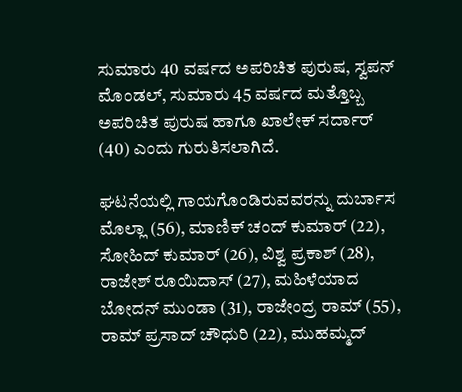ಸುಮಾರು 40 ವರ್ಷದ ಅಪರಿಚಿತ ಪುರುಷ, ಸ್ವಪನ್ ಮೊಂಡಲ್, ಸುಮಾರು 45 ವರ್ಷದ ಮತ್ತೊಬ್ಬ ಅಪರಿಚಿತ ಪುರುಷ ಹಾಗೂ ಖಾಲೇಕ್ ಸರ್ದಾರ್ (40) ಎಂದು ಗುರುತಿಸಲಾಗಿದೆ.

ಘಟನೆಯಲ್ಲಿ ಗಾಯಗೊಂಡಿರುವವರನ್ನು ದುರ್ಬಾಸ ಮೊಲ್ಲಾ (56), ಮಾಣಿಕ್ ಚಂದ್ ಕುಮಾರ್ (22), ಸೋಹಿದ್ ಕುಮಾರ್ (26), ವಿಶ್ವ ಪ್ರಕಾಶ್ (28), ರಾಜೇಶ್ ರೂಯಿದಾಸ್ (27), ಮಹಿಳೆಯಾದ ಬೋದನ್ ಮುಂಡಾ (31), ರಾಜೇಂದ್ರ ರಾಮ್ (55), ರಾಮ್ ಪ್ರಸಾದ್ ಚೌಧುರಿ (22), ಮುಹಮ್ಮದ್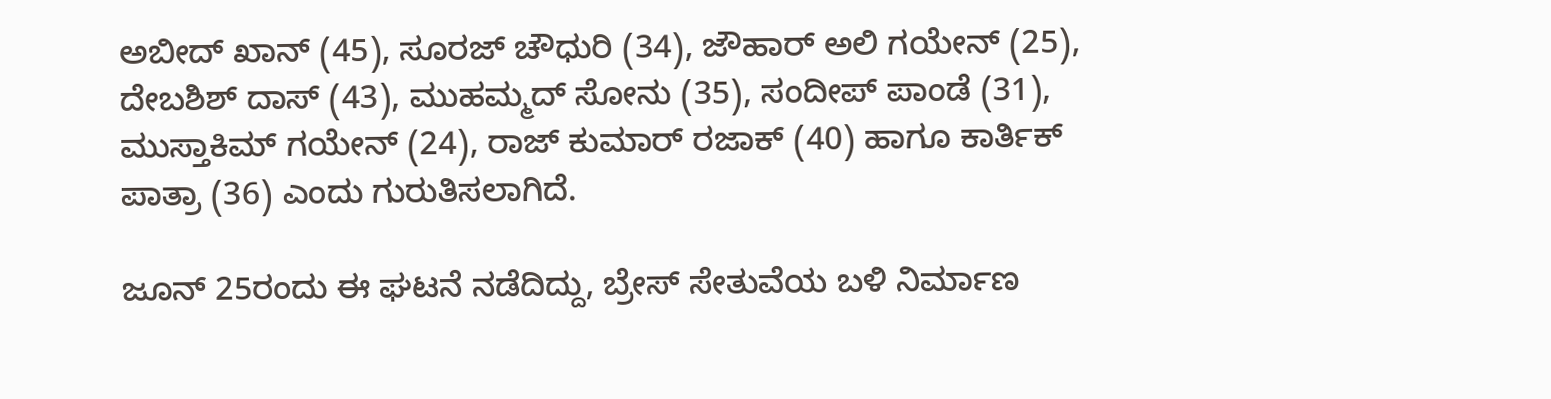ಅಬೀದ್ ಖಾನ್ (45), ಸೂರಜ್ ಚೌಧುರಿ (34), ಜೌಹಾರ್ ಅಲಿ ಗಯೇನ್ (25), ದೇಬಶಿಶ್ ದಾಸ್ (43), ಮುಹಮ್ಮದ್ ಸೋನು (35), ಸಂದೀಪ್ ಪಾಂಡೆ (31), ಮುಸ್ತಾಕಿಮ್ ಗಯೇನ್ (24), ರಾಜ್ ಕುಮಾರ್ ರಜಾಕ್ (40) ಹಾಗೂ ಕಾರ್ತಿಕ್ ಪಾತ್ರಾ (36) ಎಂದು ಗುರುತಿಸಲಾಗಿದೆ.

ಜೂನ್ 25ರಂದು ಈ ಘಟನೆ ನಡೆದಿದ್ದು, ಬ್ರೇಸ್ ಸೇತುವೆಯ ಬಳಿ ನಿರ್ಮಾಣ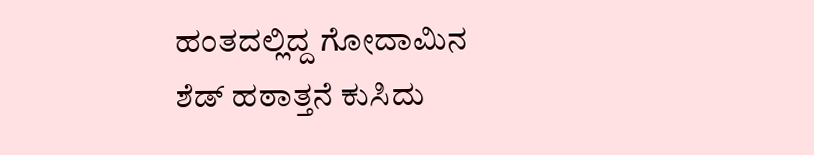ಹಂತದಲ್ಲಿದ್ದ ಗೋದಾಮಿನ ಶೆಡ್ ಹಠಾತ್ತನೆ ಕುಸಿದು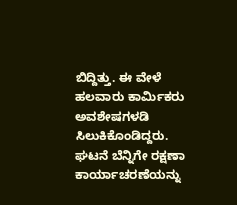ಬಿದ್ದಿತ್ತು. ಈ ವೇಳೆ ಹಲವಾರು ಕಾರ್ಮಿಕರು ಅವಶೇಷಗಳಡಿ ಸಿಲುಕಿಕೊಂಡಿದ್ದರು. ಘಟನೆ ಬೆನ್ನಿಗೇ ರಕ್ಷಣಾ ಕಾರ್ಯಾಚರಣೆಯನ್ನು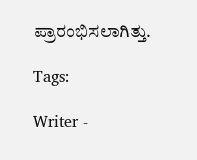ಪ್ರಾರಂಭಿಸಲಾಗಿತ್ತು.

Tags:

Writer -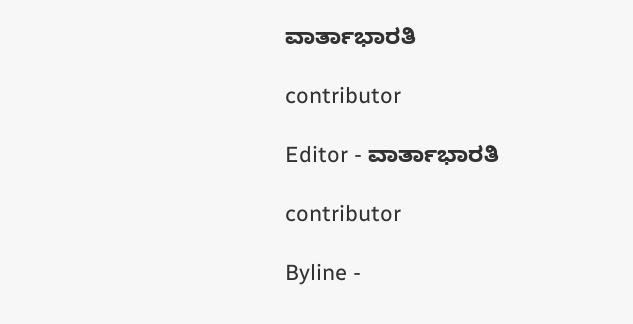ವಾರ್ತಾಭಾರತಿ

contributor

Editor - ವಾರ್ತಾಭಾರತಿ

contributor

Byline -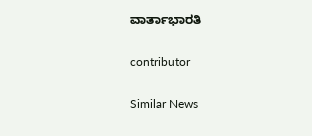ವಾರ್ತಾಭಾರತಿ

contributor

Similar News